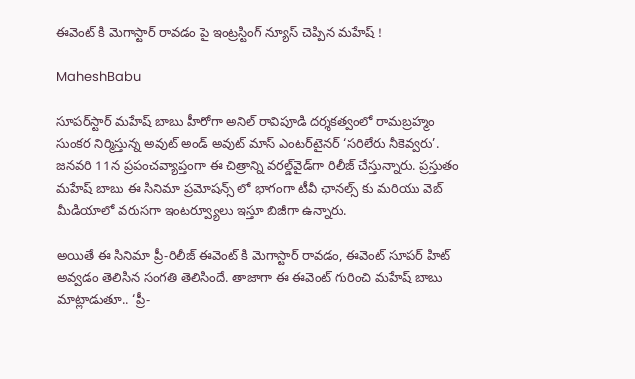ఈవెంట్ కి మెగాస్టార్ రావడం పై ఇంట్రస్టింగ్ న్యూస్ చెప్పిన మహేష్ !

MaheshBabu

సూపర్‌స్టార్‌ మహేష్‌ బాబు హీరోగా అనిల్‌ రావిపూడి దర్శకత్వంలో రామబ్రహ్మం సుంకర నిర్మిస్తున్న అవుట్‌ అండ్‌ అవుట్‌ మాస్‌ ఎంటర్‌టైనర్‌ ‘సరిలేరు నీకెవ్వరు’. జనవరి 11న ప్రపంచవ్యాప్తంగా ఈ చిత్రాన్ని వరల్డ్‌వైడ్‌గా రిలీజ్‌ చేస్తున్నారు. ప్రస్తుతం మహేష్ బాబు ఈ సినిమా ప్రమోషన్స్ లో భాగంగా టీవీ ఛానల్స్ కు మరియు వెబ్ మీడియాలో వరుసగా ఇంటర్వ్యూలు ఇస్తూ బిజీగా ఉన్నారు.

అయితే ఈ సినిమా ప్రీ-రిలీజ్ ఈవెంట్ కి మెగాస్టార్ రావడం, ఈవెంట్ సూపర్ హిట్ అవ్వడం తెలిసిన సంగతి తెలిసిందే. తాజాగా ఈ ఈవెంట్ గురించి మహేష్ బాబు మాట్లాడుతూ.. ‘ప్రీ-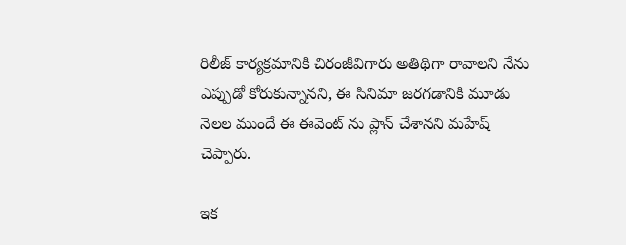రిలీజ్ కార్యక్రమానికి చిరంజీవిగారు అతిథిగా రావాలని నేను ఎప్పుడో కోరుకున్నానని, ఈ సినిమా జరగడానికి మూడు నెలల ముందే ఈ ఈవెంట్ ను ప్లాన్ చేశానని మహేష్ చెప్పారు.

ఇక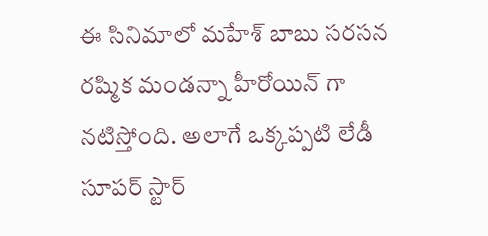ఈ సినిమాలో మహేశ్ బాబు సరసన రష్మిక మండన్నా హీరోయిన్ గా నటిస్తోంది. అలాగే ఒక్కప్పటి లేడీ సూపర్ స్టార్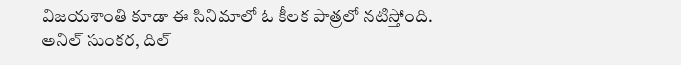విజయశాంతి కూడా ఈ సినిమాలో ఓ కీలక పాత్రలో నటిస్తోంది. అనిల్ సుంకర, దిల్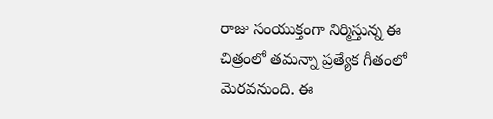రాజు సంయుక్తంగా నిర్మిస్తున్న ఈ చిత్రంలో తమన్నా ప్రత్యేక గీతంలో మెరవనుంది. ఈ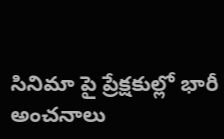సినిమా పై ప్రేక్షకుల్లో భారీ అంచనాలు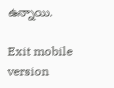ఉన్నాయి.

Exit mobile version